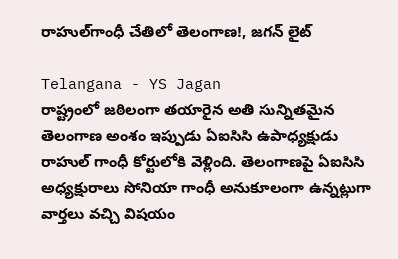రాహుల్‌గాంధీ చేతిలో తెలంగాణ!, జగన్ లైట్

Telangana - YS Jagan
రాష్ట్రంలో జఠిలంగా తయారైన అతి సున్నితమైన తెలంగాణ అంశం ఇప్పుడు ఏఐసిసి ఉపాధ్యక్షుడు రాహుల్ గాంధీ కోర్టులోకి వెళ్లింది. తెలంగాణపై ఏఐసిసి అధ్యక్షురాలు సోనియా గాంధీ అనుకూలంగా ఉన్నట్లుగా వార్తలు వచ్చి విషయం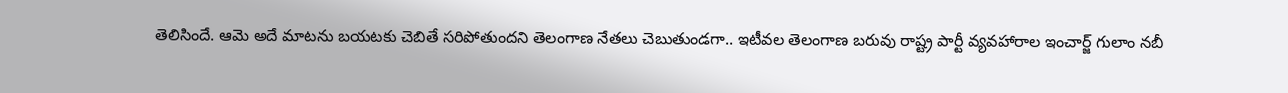తెలిసిందే. ఆమె అదే మాటను బయటకు చెబితే సరిపోతుందని తెలంగాణ నేతలు చెబుతుండగా.. ఇటీవల తెలంగాణ బరువు రాష్ట్ర పార్టీ వ్యవహారాల ఇంచార్జ్ గులాం నబీ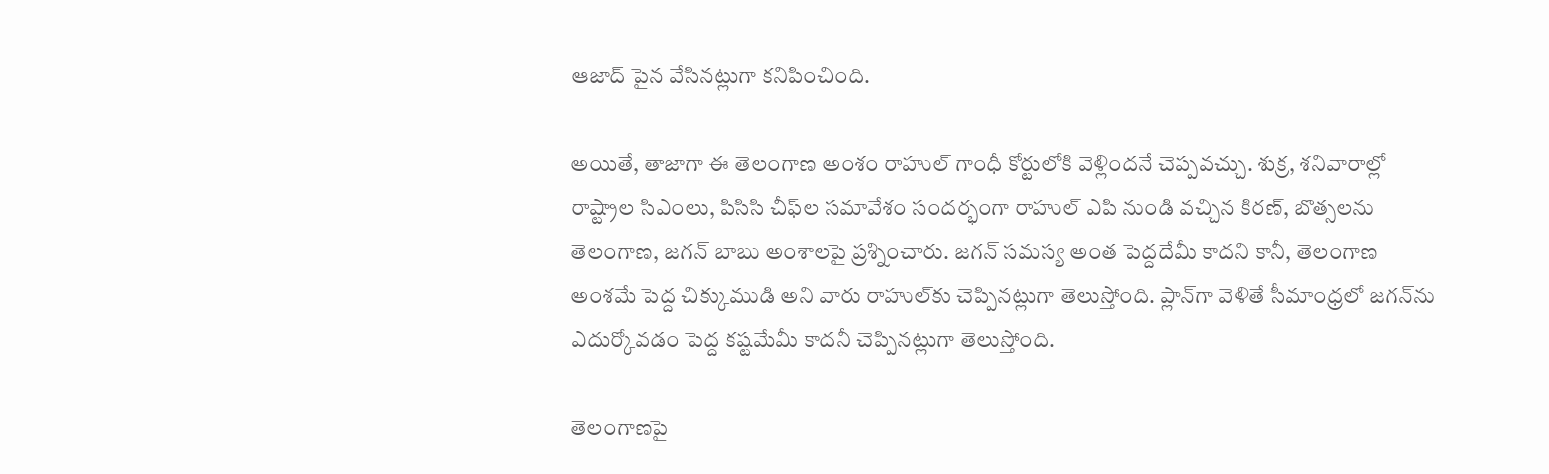ఆజాద్ పైన వేసినట్లుగా కనిపించింది.

అయితే, తాజాగా ఈ తెలంగాణ అంశం రాహుల్ గాంధీ కోర్టులోకి వెళ్లిందనే చెప్పవచ్చు. శుక్ర, శనివారాల్లో రాష్ట్రాల సిఎంలు, పిసిసి చీఫ్‌ల సమావేశం సందర్భంగా రాహుల్ ఎపి నుండి వచ్చిన కిరణ్, బొత్సలను తెలంగాణ, జగన్ బాబు అంశాలపై ప్రశ్నించారు. జగన్ సమస్య అంత పెద్దదేమీ కాదని కానీ, తెలంగాణ అంశమే పెద్ద చిక్కుముడి అని వారు రాహుల్‌కు చెప్పినట్లుగా తెలుస్తోంది. ప్లాన్‌గా వెళితే సీమాంధ్రలో జగన్‌ను ఎదుర్కోవడం పెద్ద కష్టమేమీ కాదనీ చెప్పినట్లుగా తెలుస్తోంది.

తెలంగాణపై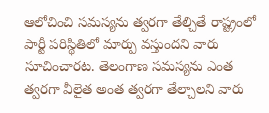ఆలోచించి సమస్యను త్వరగా తేల్చితే రాష్ట్రంలో పార్టీ పరిస్థితిలో మార్పు వస్తుందని వారు సూచించారట. తెలంగాణ సమస్యను ఎంత త్వరగా వీలైత అంత త్వరగా తేల్చాలని వారు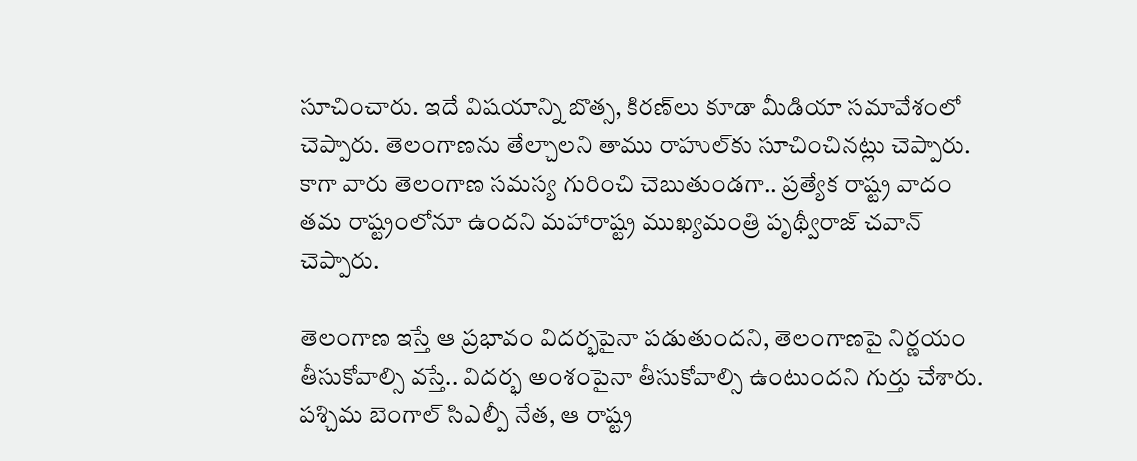సూచించారు. ఇదే విషయాన్ని బొత్స, కిరణ్‌లు కూడా మీడియా సమావేశంలో చెప్పారు. తెలంగాణను తేల్చాలని తాము రాహుల్‌కు సూచించినట్లు చెప్పారు. కాగా వారు తెలంగాణ సమస్య గురించి చెబుతుండగా.. ప్రత్యేక రాష్ట్ర వాదం తమ రాష్ట్రంలోనూ ఉందని మహారాష్ట్ర ముఖ్యమంత్రి పృథ్వీరాజ్ చవాన్ చెప్పారు.

తెలంగాణ ఇస్తే ఆ ప్రభావం విదర్భపైనా పడుతుందని, తెలంగాణపై నిర్ణయం తీసుకోవాల్సి వస్తే.. విదర్భ అంశంపైనా తీసుకోవాల్సి ఉంటుందని గుర్తు చేశారు. పశ్చిమ బెంగాల్ సిఎల్పీ నేత, ఆ రాష్ట్ర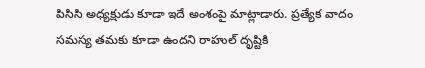పిసిసి అధ్యక్షుడు కూడా ఇదే అంశంపై మాట్లాడారు. ప్రత్యేక వాదం సమస్య తమకు కూడా ఉందని రాహుల్ దృష్టికి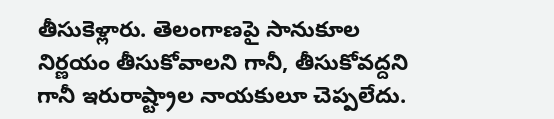తీసుకెళ్లారు. తెలంగాణపై సానుకూల నిర్ణయం తీసుకోవాలని గానీ, తీసుకోవద్దని గానీ ఇరురాష్ట్రాల నాయకులూ చెప్పలేదు.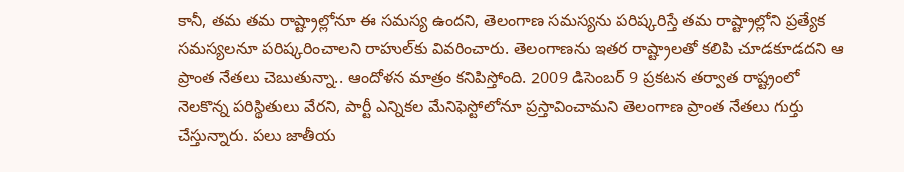కానీ, తమ తమ రాష్ట్రాల్లోనూ ఈ సమస్య ఉందని, తెలంగాణ సమస్యను పరిష్కరిస్తే తమ రాష్ట్రాల్లోని ప్రత్యేక సమస్యలనూ పరిష్కరించాలని రాహుల్‌కు వివరించారు. తెలంగాణను ఇతర రాష్ట్రాలతో కలిపి చూడకూడదని ఆ ప్రాంత నేతలు చెబుతున్నా.. ఆందోళన మాత్రం కనిపిస్తోంది. 2009 డిసెంబర్ 9 ప్రకటన తర్వాత రాష్ట్రంలో నెలకొన్న పరిస్థితులు వేరని, పార్టీ ఎన్నికల మేనిఫెస్టోలోనూ ప్రస్తావించామని తెలంగాణ ప్రాంత నేతలు గుర్తు చేస్తున్నారు. పలు జాతీయ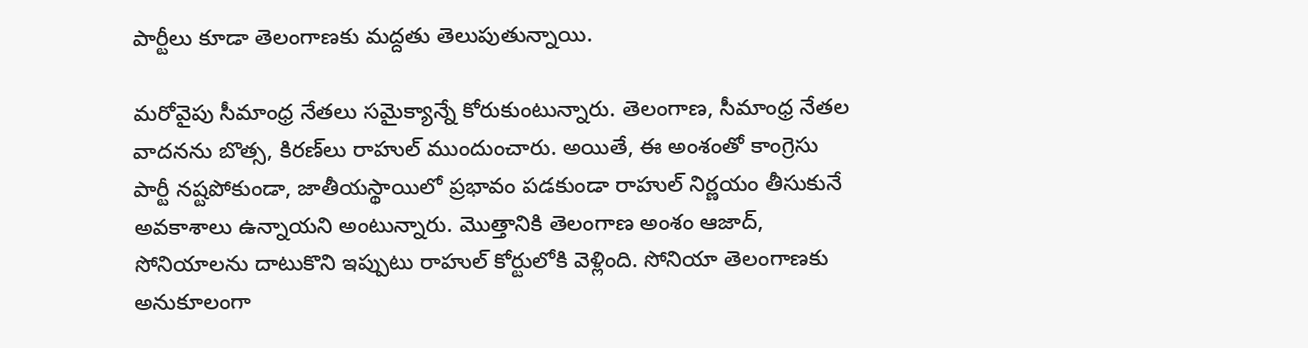పార్టీలు కూడా తెలంగాణకు మద్దతు తెలుపుతున్నాయి.

మరోవైపు సీమాంధ్ర నేతలు సమైక్యాన్నే కోరుకుంటున్నారు. తెలంగాణ, సీమాంధ్ర నేతల వాదనను బొత్స, కిరణ్‌లు రాహుల్ ముందుంచారు. అయితే, ఈ అంశంతో కాంగ్రెసు పార్టీ నష్టపోకుండా, జాతీయస్థాయిలో ప్రభావం పడకుండా రాహుల్ నిర్ణయం తీసుకునే అవకాశాలు ఉన్నాయని అంటున్నారు. మొత్తానికి తెలంగాణ అంశం ఆజాద్, సోనియాలను దాటుకొని ఇప్పుటు రాహుల్ కోర్టులోకి వెళ్లింది. సోనియా తెలంగాణకు అనుకూలంగా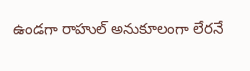ఉండగా రాహుల్ అనుకూలంగా లేరనే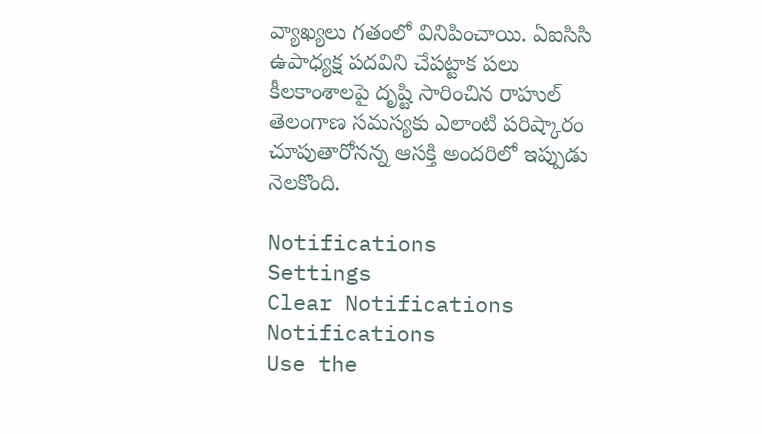వ్యాఖ్యలు గతంలో వినిపించాయి. ఏఐసిసి ఉపాధ్యక్ష పదవిని చేపట్టాక పలు కీలకాంశాలపై దృష్టి సారించిన రాహుల్ తెలంగాణ సమస్యకు ఎలాంటి పరిష్కారం చూపుతారోనన్న ఆసక్తి అందరిలో ఇప్పుడు నెలకొంది.

Notifications
Settings
Clear Notifications
Notifications
Use the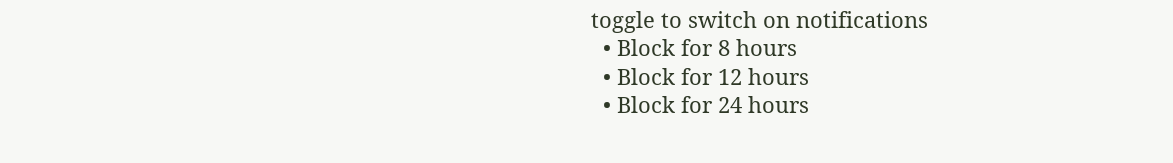toggle to switch on notifications
  • Block for 8 hours
  • Block for 12 hours
  • Block for 24 hours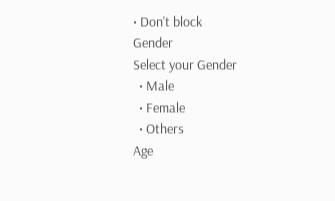• Don't block
Gender
Select your Gender
  • Male
  • Female
  • Others
Age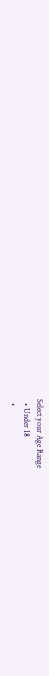Select your Age Range
  • Under 18
  •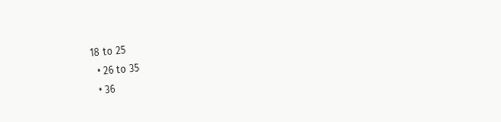18 to 25
  • 26 to 35
  • 36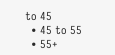to 45
  • 45 to 55
  • 55+